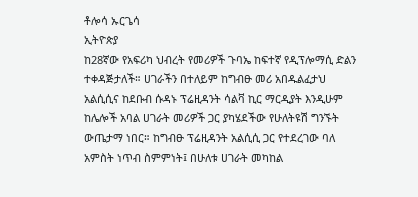ቶሎሳ ኡርጌሳ
ኢትዮጵያ
ከ28ኛው የአፍሪካ ህብረት የመሪዎች ጉባኤ ከፍተኛ የዲፕሎማሲ ድልን ተቀዳጅታለች። ሀገራችን በተለይም ከግብፁ መሪ አበዱልፈታህ
አልሲሲና ከደቡብ ሱዳኑ ፕሬዚዳንት ሳልቫ ኪር ማርዲያት እንዲሁም ከሌሎች አባል ሀገራት መሪዎች ጋር ያካሄደችው የሁለትዩሽ ግንኙት
ውጤታማ ነበር። ከግብፁ ፕሬዚዳንት አልሲሲ ጋር የተደረገው ባለ አምስት ነጥብ ስምምነት፤ በሁለቱ ሀገራት መካከል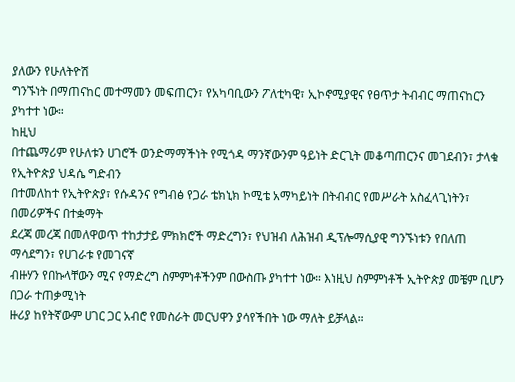ያለውን የሁለትዮሽ
ግንኙነት በማጠናከር መተማመን መፍጠርን፣ የአካባቢውን ፖለቲካዊ፣ ኢኮኖሚያዊና የፀጥታ ትብብር ማጠናከርን ያካተተ ነው።
ከዚህ
በተጨማሪም የሁለቱን ሀገሮች ወንድማማችነት የሚጎዳ ማንኛውንም ዓይነት ድርጊት መቆጣጠርንና መገደብን፣ ታላቁ የኢትዮጵያ ህዳሴ ግድብን
በተመለከተ የኢትዮጵያ፣ የሱዳንና የግብፅ የጋራ ቴክኒክ ኮሚቴ አማካይነት በትብብር የመሥራት አስፈላጊነትን፣ በመሪዎችና በተቋማት
ደረጃ መረጃ በመለዋወጥ ተከታታይ ምክክሮች ማድረግን፣ የህዝብ ለሕዝብ ዲፕሎማሲያዊ ግንኙነቱን የበለጠ ማሳደግን፣ የሀገራቱ የመገናኛ
ብዙሃን የበኩላቸውን ሚና የማድረግ ስምምነቶችንም በውስጡ ያካተተ ነው። እነዚህ ስምምነቶች ኢትዮጵያ መቼም ቢሆን በጋራ ተጠቃሚነት
ዙሪያ ከየትኛውም ሀገር ጋር አብሮ የመስራት መርህዋን ያሳየችበት ነው ማለት ይቻላል።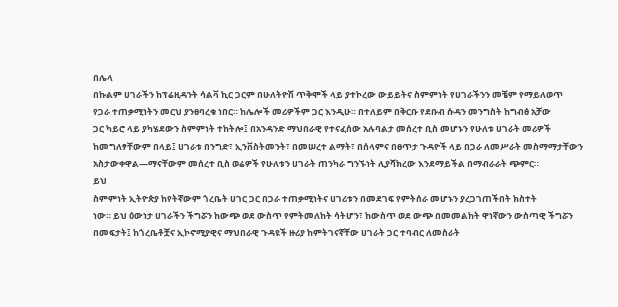በሌላ
በኩልም ሀገራችን ከፕሬዚዳንት ሳልቫ ኪር ጋርም በሁለትዮሽ ጥቅሞች ላይ ያተኮረው ውይይትና ስምምነት የሀገራችንን መቼም የማይለወጥ
የጋራ ተጠቃሚነትን መርህ ያንፀባረቁ ነበር። ከሌሎች መሪዎችም ጋር እንዲሁ። በተለይም በቅርቡ የደቡብ ሱዳን መንግስት ከግብፅ አቻው
ጋር ካይሮ ላይ ያካሄደውን ስምምነት ተከትሎ፤ በአንዳንድ ማህበራዊ የተናፈሰው አሉባልታ መሰረተ ቢስ መሆኑን የሁለቱ ሀገራት መሪዎች
ከመግለፃቸውም በላይ፤ ሀገራቱ በንግድ፣ ኢንቨስትመንት፣ በመሠረተ ልማት፣ በሰላምና በፀጥታ ጉዳዮች ላይ በጋራ ለመሥራት መስማማታቸውን
አስታውቀዋል—ማናቸውም መሰረተ ቢስ ወሬዎች የሁለቱን ሀገራት ጠንካራ ግንኙነት ሊያሻክረው እንደማይችል በማብራራት ጭምር።
ይህ
ስምምነት ኢትዮጵያ ከየትኛውም ጎረቤት ሀገር ጋር በጋራ ተጠቃሚነትና ሀገሪቱን በመደገፍ የምትሰራ መሆኑን ያረጋገጠችበት ክስተት
ነው። ይህ ዕውነታ ሀገራችን ችግሯን ከውጭ ወደ ውስጥ የምትመለከት ሳትሆን፣ ከውስጥ ወደ ውጭ በመመልከት ዋነኛውን ውስጣዊ ችግሯን
በመፍታት፤ ከጎረቤቶቿና ኢኮኖሚያዊና ማህበራዊ ጉዳዩች ዙሪያ ከምትገናኛቸው ሀገራት ጋር ተባብር ለመስራት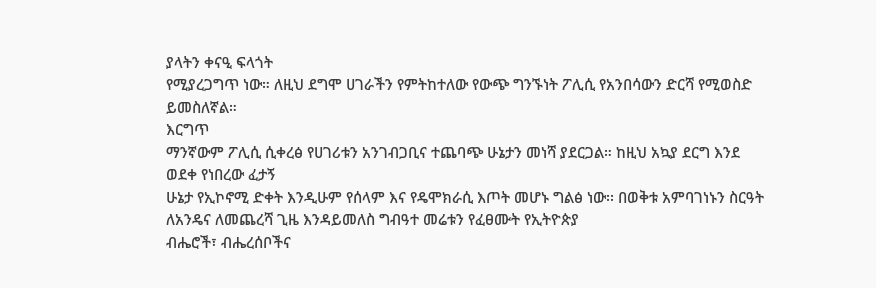ያላትን ቀናዒ ፍላጎት
የሚያረጋግጥ ነው። ለዚህ ደግሞ ሀገራችን የምትከተለው የውጭ ግንኙነት ፖሊሲ የአንበሳውን ድርሻ የሚወስድ ይመስለኛል።
እርግጥ
ማንኛውም ፖሊሲ ሲቀረፅ የሀገሪቱን አንገብጋቢና ተጨባጭ ሁኔታን መነሻ ያደርጋል። ከዚህ አኳያ ደርግ እንደ ወደቀ የነበረው ፈታኝ
ሁኔታ የኢኮኖሚ ድቀት እንዲሁም የሰላም እና የዴሞክራሲ እጦት መሆኑ ግልፅ ነው፡፡ በወቅቱ አምባገነኑን ስርዓት ለአንዴና ለመጨረሻ ጊዜ እንዳይመለስ ግብዓተ መሬቱን የፈፀሙት የኢትዮጵያ
ብሔሮች፣ ብሔረሰቦችና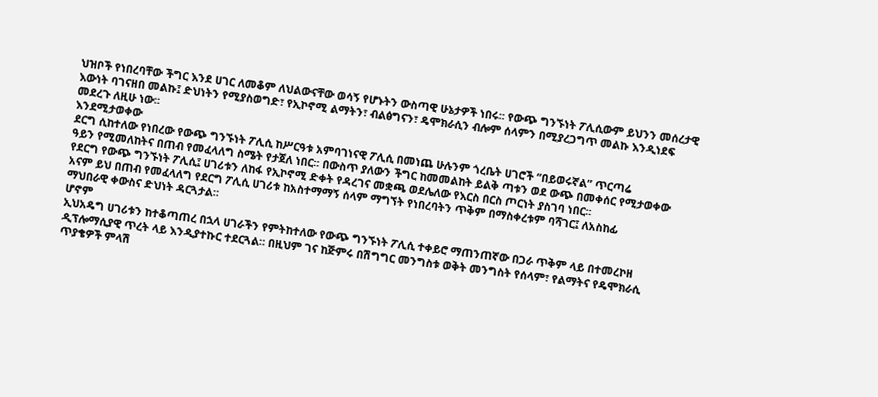ህዝቦች የነበረባቸው ችግር እንደ ሀገር ለመቆም ለህልውናቸው ወሳኝ የሆኑትን ውስጣዊ ሁኔታዎች ነበሩ፡፡ የውጭ ግንኙነት ፖሊሲውም ይህንን መሰረታዊ
እውነት ባገናዘበ መልኩ፤ ድህነትን የሚያስወግድ፣ የኢኮኖሚ ልማትን፣ ብልፅግናን፣ ዴሞክራሲን ብሎም ሰላምን በሚያረጋግጥ መልኩ እንዲነደፍ
መደረጉ ለዚሁ ነው፡፡
እንደሚታወቀው
ደርግ ሲከተለው የነበረው የውጭ ግንኙነት ፖሊሲ ከሥርዓቱ አምባገነናዊ ፖሊሲ በመነጨ ሁሉንም ጎረቤት ሀገሮች “በይወሩኛል” ጥርጣሬ
ዓይን የሚመለከትና በጠብ የመፈላለግ ስሜት የታጀለ ነበር፡፡ በውስጥ ያለውን ችግር ከመመልከት ይልቅ ጣቱን ወደ ውጭ በመቀሰር የሚታወቀው
የደርግ የውጭ ግንኙነት ፖሊሲ፤ ሀገሪቱን ለከፋ የኢኮኖሚ ድቀት የዳረገና መቋጫ ወደሌለው የእርስ በርስ ጦርነት ያስገባ ነበር፡፡
አናም ይህ በጠብ የመፈላለግ የደርግ ፖሊሲ ሀገሪቱ ከአስተማማኝ ሰላም ማግኘት የነበረባትን ጥቅም በማስቀረቱም ባሻገር፤ ለአስከፊ
ማህበራዊ ቀውስና ድህነት ዳርጓታል።
ሆኖም
ኢህአዴግ ሀገሪቱን ከተቆጣጠረ በኋላ ሀገራችን የምትከተለው የውጭ ግንኙነት ፖሊሲ ተቀይሮ ማጠንጠኛው በጋራ ጥቅም ላይ በተመረኮዘ
ዲፕሎማሲያዊ ጥረት ላይ እንዲያተኩር ተደርጓል። በዚህም ገና ከጅምሩ በሽግግር መንግስቱ ወቅት መንግስት የሰላም፣ የልማትና የዴሞክራሲ
ጥያቄዎች ምላሽ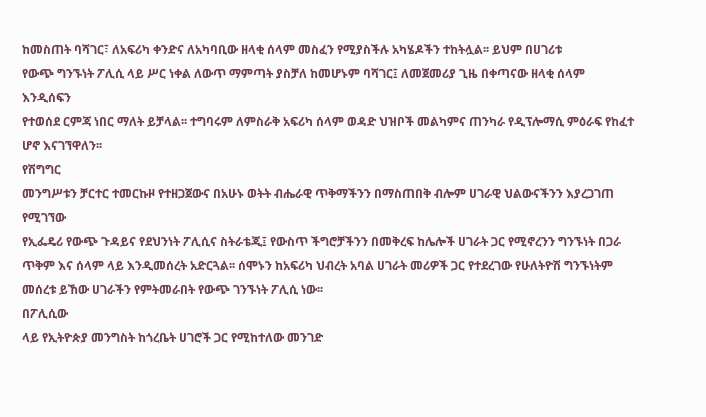ከመስጠት ባሻገር፣ ለአፍሪካ ቀንድና ለአካባቢው ዘላቂ ሰላም መስፈን የሚያስችሉ አካሄዶችን ተከትሏል፡፡ ይህም በሀገሪቱ
የውጭ ግንኙነት ፖሊሲ ላይ ሥር ነቀል ለውጥ ማምጣት ያስቻለ ከመሆኑም ባሻገር፤ ለመጀመሪያ ጊዜ በቀጣናው ዘላቂ ሰላም እንዲሰፍን
የተወሰደ ርምጃ ነበር ማለት ይቻላል፡፡ ተግባሩም ለምስራቅ አፍሪካ ሰላም ወዳድ ህዝቦች መልካምና ጠንካራ የዲፕሎማሲ ምዕራፍ የከፈተ
ሆኖ እናገኘዋለን፡፡
የሽግግር
መንግሥቱን ቻርተር ተመርኩዞ የተዘጋጀውና በአሁኑ ወትት ብሔራዊ ጥቅማችንን በማስጠበቅ ብሎም ሀገራዊ ህልውናችንን እያረጋገጠ የሚገኘው
የኢፌዴሪ የውጭ ጉዳይና የደህንነት ፖሊሲና ስትራቴጂ፤ የውስጥ ችግሮቻችንን በመቅረፍ ከሌሎች ሀገራት ጋር የሚኖረንን ግንኙነት በጋራ
ጥቅም እና ሰላም ላይ እንዲመሰረት አድርጓል፡፡ ሰሞኑን ከአፍሪካ ህብረት አባል ሀገራት መሪዎች ጋር የተደረገው የሁለትዮሽ ግንኙነትም
መሰረቱ ይኸው ሀገራችን የምትመራበት የውጭ ገንኙነት ፖሊሲ ነው፡፡
በፖሊሲው
ላይ የኢትዮጵያ መንግስት ከጎረቤት ሀገሮች ጋር የሚከተለው መንገድ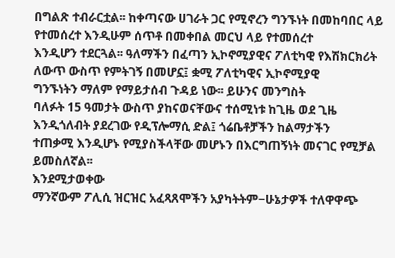በግልጽ ተብራርቷል፡፡ ከቀጣናው ሀገራት ጋር የሚኖረን ግንኙነት በመከባበር ላይ የተመሰረተ እንዲሁም ሰጥቶ በመቀበል መርህ ላይ የተመሰረተ
እንዲሆን ተደርጓል፡፡ ዓለማችን በፈጣን ኢኮኖሚያዊና ፖለቲካዊ የእሽክርክሪት ለውጥ ውስጥ የምትገኝ በመሆኗ፤ ቋሚ ፖለቲካዊና ኢኮኖሚያዊ
ግንኙነትን ማለም የማይታሰብ ጉዳይ ነው፡፡ ይሁንና መንግስት
ባለፉት 15 ዓመታት ውስጥ ያከናወናቸውና ተሰሚነቱ ከጊዜ ወደ ጊዜ እንዲጎለብት ያደረገው የዲፕሎማሲ ድል፤ ጎሬቤቶቻችን ከልማታችን
ተጠቃሚ እንዲሆኑ የሚያስችላቸው መሆኑን በእርግጠኝነት መናገር የሚቻል ይመስለኛል፡፡
እንደሚታወቀው
ማንኛውም ፖሊሲ ዝርዝር አፈጻጸሞችን አያካትትም−ሁኔታዎች ተለዋዋጭ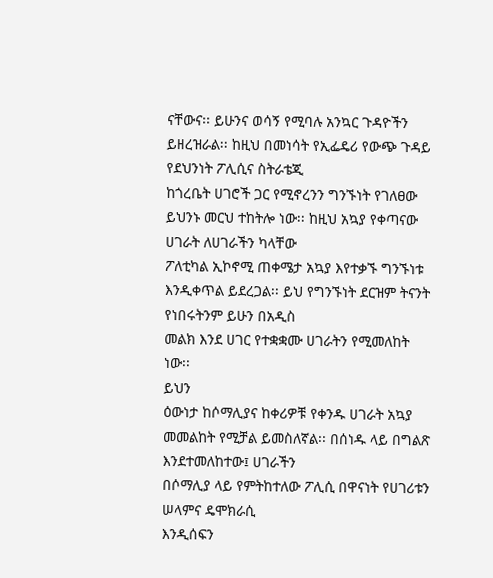ናቸውና፡፡ ይሁንና ወሳኝ የሚባሉ አንኳር ጉዳዮችን ይዘረዝራል፡፡ ከዚህ በመነሳት የኢፌዴሪ የውጭ ጉዳይ የደህንነት ፖሊሲና ስትራቴጂ
ከጎረቤት ሀገሮች ጋር የሚኖረንን ግንኙነት የገለፀው ይህንኑ መርህ ተከትሎ ነው፡፡ ከዚህ አኳያ የቀጣናው ሀገራት ለሀገራችን ካላቸው
ፖለቲካል ኢኮኖሚ ጠቀሜታ አኳያ እየተቃኙ ግንኙነቱ እንዲቀጥል ይደረጋል፡፡ ይህ የግንኙነት ደርዝም ትናንት የነበሩትንም ይሁን በአዲስ
መልክ እንደ ሀገር የተቋቋሙ ሀገራትን የሚመለከት ነው፡፡
ይህን
ዕውነታ ከሶማሊያና ከቀሪዎቹ የቀንዱ ሀገራት አኳያ መመልከት የሚቻል ይመስለኛል፡፡ በሰነዱ ላይ በግልጽ እንደተመለከተው፤ ሀገራችን
በሶማሊያ ላይ የምትከተለው ፖሊሲ በዋናነት የሀገሪቱን ሠላምና ዴሞክራሲ
እንዲሰፍን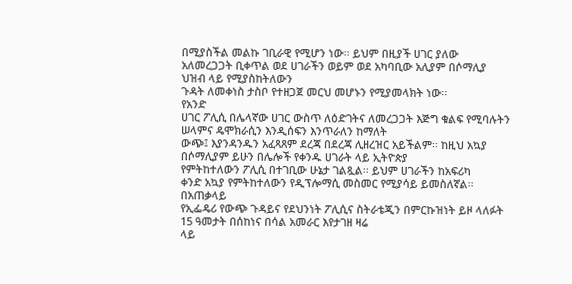በሚያስችል መልኩ ገቢራዊ የሚሆን ነው፡፡ ይህም በዚያች ሀገር ያለው አለመረጋጋት ቢቀጥል ወደ ሀገራችን ወይም ወደ አካባቢው አሊያም በሶማሊያ ህዝብ ላይ የሚያስከትለውን
ጉዳት ለመቀነስ ታስቦ የተዘጋጀ መርህ መሆኑን የሚያመላክት ነው፡፡
የአንድ
ሀገር ፖሊሲ በሌላኛው ሀገር ውስጥ ለዕድገትና ለመረጋጋት እጅግ ቁልፍ የሚባሉትን ሠላምና ዴሞክራሲን እንዲሰፍን እንጥራለን ከማለት
ውጭ፤ እያንዳንዱን አፈጻጸም ደረጃ በደረጃ ሊዘረዝር አይችልም፡፡ ከዚህ አኳያ በሶማሊያም ይሁን በሌሎች የቀንዱ ሀገራት ላይ ኢትዮጵያ
የምትከተለውን ፖሊሲ በተገቢው ሁኔታ ገልጿል፡፡ ይህም ሀገራችን ከአፍሪካ
ቀንድ አኳያ የምትከተለውን የዲፕሎማሲ መስመር የሚያሳይ ይመስለኛል፡፡
በአጠቃላይ
የኢፌዴሪ የውጭ ጉዳይና የደህንነት ፖሊሲና ስትራቴጂን በምርኩዝነት ይዞ ላለፉት 15 ዓመታት በሰከነና በሳል አመራር እየታገዘ ዛሬ
ላይ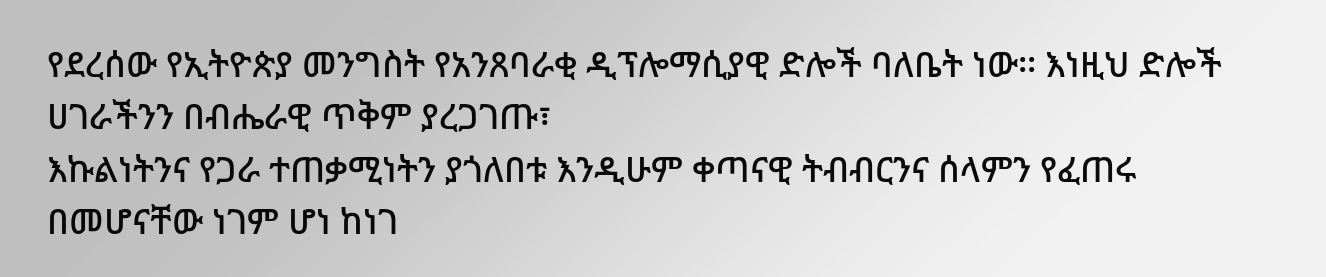የደረሰው የኢትዮጵያ መንግስት የአንጸባራቂ ዲፕሎማሲያዊ ድሎች ባለቤት ነው፡፡ እነዚህ ድሎች ሀገራችንን በብሔራዊ ጥቅም ያረጋገጡ፣
እኩልነትንና የጋራ ተጠቃሚነትን ያጎለበቱ እንዲሁም ቀጣናዊ ትብብርንና ሰላምን የፈጠሩ በመሆናቸው ነገም ሆነ ከነገ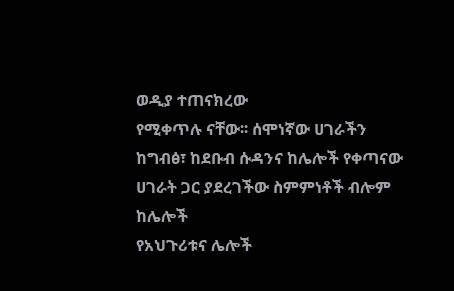ወዲያ ተጠናክረው
የሚቀጥሉ ናቸው፡፡ ሰሞነኛው ሀገራችን ከግብፅ፣ ከደቡብ ሱዳንና ከሌሎች የቀጣናው ሀገራት ጋር ያደረገችው ስምምነቶች ብሎም ከሌሎች
የአህጉሪቱና ሌሎች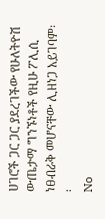ሀገሮች ጋር ጋር ያደረገችው የሁለትዮሽ ውጤታማ ግንኙነቶች የዚሁ ፖሊሲ ነፀብራቅ መሆናቸው ሊዘነጋ አይገባም፡፡
No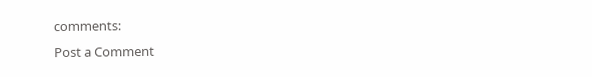comments:
Post a Comment